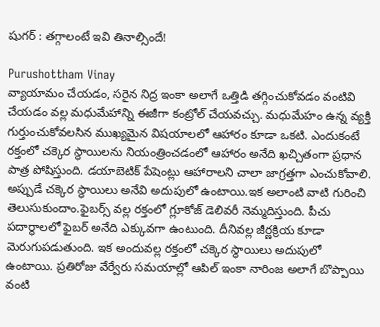షుగర్ : తగ్గాలంటే ఇవి తినాల్సిందే!

Purushottham Vinay
వ్యాయామం చేయడం, సరైన నిద్ర ఇంకా అలాగే ఒత్తిడి తగ్గించుకోవడం వంటివి చేయడం వల్ల మధుమేహాన్ని ఈజీగా కంట్రోల్‌ చేయవచ్చు. మధుమేహం ఉన్న వ్యక్తి గుర్తుంచుకోవలసిన ముఖ్యమైన విషయాలలో ఆహారం కూడా ఒకటి. ఎందుకంటే రక్తంలో చక్కెర స్థాయిలను నియంత్రించడంలో ఆహారం అనేది ఖచ్చితంగా ప్రధాన పాత్ర పోషిస్తుంది. డయాబెటిక్ పేషెంట్లు ఆహారాలని చాలా జాగ్రత్తగా ఎంచుకోవాలి. అప్పుడే చక్కెర స్థాయిలు అనేవి అదుపులో ఉంటాయి.ఇక అలాంటి వాటి గురించి తెలుసుకుందాం.ఫైబర్స్ వల్ల రక్తంలో గ్లూకోజ్ డెలివరీ నెమ్మదిస్తుంది. పీచు పదార్థాలలో ఫైబర్‌ అనేది ఎక్కువగా ఉంటుంది. దీనివల్ల జీర్ణక్రియ కూడా మెరుగుపడుతుంది. ఇక అందువల్ల రక్తంలో చక్కెర స్థాయిలు అదుపులో ఉంటాయి. ప్రతిరోజు వేర్వేరు సమయాల్లో ఆపిల్ ఇంకా నారింజ అలాగే బొప్పాయి వంటి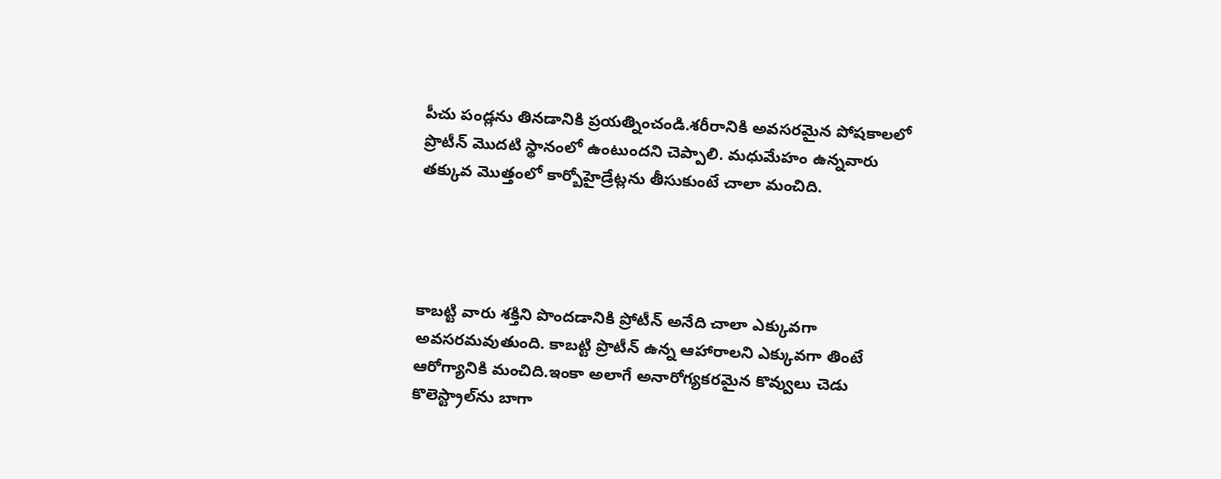పీచు పండ్లను తినడానికి ప్రయత్నించండి.శరీరానికి అవసరమైన పోషకాలలో ప్రొటీన్‌ మొదటి స్థానంలో ఉంటుందని చెప్పాలి. మధుమేహం ఉన్నవారు తక్కువ మొత్తంలో కార్బోహైడ్రేట్లను తీసుకుంటే చాలా మంచిది.




కాబట్టి వారు శక్తిని పొందడానికి ప్రోటీన్ అనేది చాలా ఎక్కువగా అవసరమవుతుంది. కాబట్టి ప్రొటీన్ ఉన్న ఆహారాలని ఎక్కువగా తింటే ఆరోగ్యానికి మంచిది.ఇంకా అలాగే అనారోగ్యకరమైన కొవ్వులు చెడు కొలెస్ట్రాల్‌ను బాగా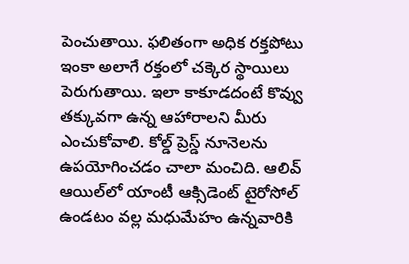పెంచుతాయి. ఫలితంగా అధిక రక్తపోటు ఇంకా అలాగే రక్తంలో చక్కెర స్థాయిలు పెరుగుతాయి. ఇలా కాకూడదంటే కొవ్వు తక్కువగా ఉన్న ఆహారాలని మీరు ఎంచుకోవాలి. కోల్డ్ ప్రెస్డ్ నూనెలను ఉపయోగించడం చాలా మంచిది. ఆలివ్ ఆయిల్‌లో యాంటీ ఆక్సిడెంట్ టైరోసోల్ ఉండటం వల్ల మధుమేహం ఉన్నవారికి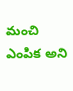మంచి ఎంపిక అని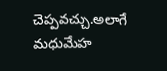చెప్పవచ్చు.అలాగే మధుమేహ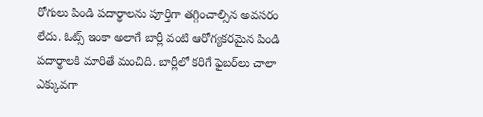రోగులు పిండి పదార్థాలను పూర్తిగా తగ్గించాల్సిన అవసరం లేదు. ఓట్స్ ఇంకా అలాగే బార్లీ వంటి ఆరోగ్యకరమైన పిండి పదార్థాలకి మారితే మంచిది. బార్లీలో కరిగే ఫైబర్‌లు చాలా ఎక్కువగా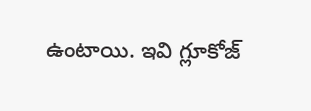ఉంటాయి. ఇవి గ్లూకోజ్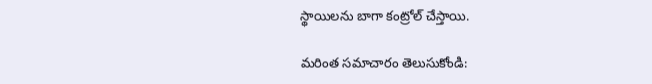స్థాయిలను బాగా కంట్రోల్ చేస్తాయి.

మరింత సమాచారం తెలుసుకోండి: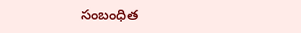సంబంధిత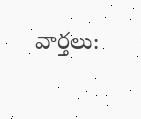వార్తలు: